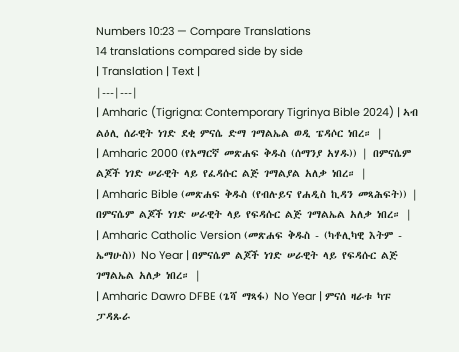Numbers 10:23 — Compare Translations
14 translations compared side by side
| Translation | Text |
|---|---|
| Amharic (Tigrigna: Contemporary Tigrinya Bible 2024) | ኣብ ልዕሊ ሰራዊት ነገድ ደቂ ምናሴ ድማ ገማልኤል ወዲ ፔዳሶር ነበረ። |
| Amharic 2000 (የአማርኛ መጽሐፍ ቅዱስ (ሰማንያ አሃዱ)) | በምናሴም ልጆች ነገድ ሠራዊት ላይ የፈዳሱር ልጅ ገማልያል አለቃ ነበረ። |
| Amharic Bible (መጽሐፍ ቅዱስ (የብሉይና የሐዲስ ኪዳን መጻሕፍት)) | በምናሴም ልጆች ነገድ ሠራዊት ላይ የፍዳሱር ልጅ ገማልኤል አለቃ ነበረ። |
| Amharic Catholic Version (መጽሐፍ ቅዱስ - (ካቶሊካዊ እትም - ኤማሁስ)) No Year | በምናሴም ልጆች ነገድ ሠራዊት ላይ የፍዳሱር ልጅ ገማልኤል አለቃ ነበረ። |
| Amharic Dawro DFBE (ጌሻ ማጻፋ) No Year | ምናሰ ዛራቱ ካፑ ፓዳጹራ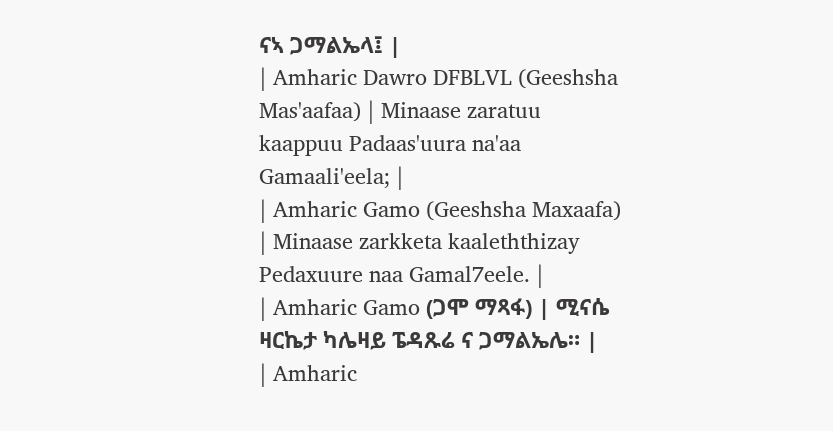ናኣ ጋማልኤላ፤ |
| Amharic Dawro DFBLVL (Geeshsha Mas'aafaa) | Minaase zaratuu kaappuu Padaas'uura na'aa Gamaali'eela; |
| Amharic Gamo (Geeshsha Maxaafa) | Minaase zarkketa kaaleththizay Pedaxuure naa Gamal7eele. |
| Amharic Gamo (ጋሞ ማጻፋ) | ሚናሴ ዛርኬታ ካሌዛይ ፔዳጹሬ ና ጋማልኤሌ። |
| Amharic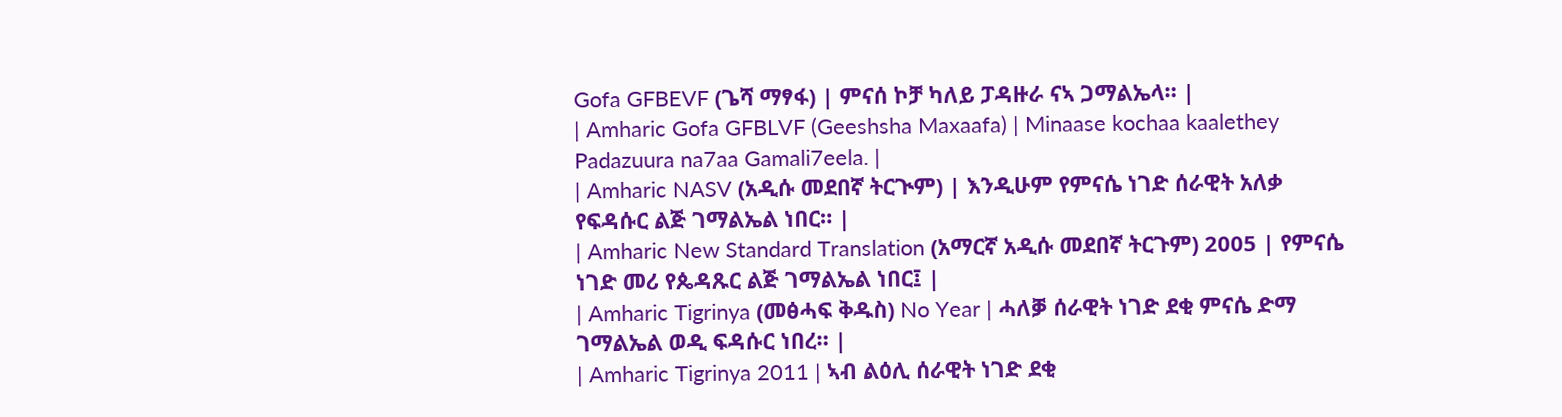Gofa GFBEVF (ጌሻ ማፃፋ) | ምናሰ ኮቻ ካለይ ፓዳዙራ ናኣ ጋማልኤላ። |
| Amharic Gofa GFBLVF (Geeshsha Maxaafa) | Minaase kochaa kaalethey Padazuura na7aa Gamali7eela. |
| Amharic NASV (አዲሱ መደበኛ ትርጒም) | እንዲሁም የምናሴ ነገድ ሰራዊት አለቃ የፍዳሱር ልጅ ገማልኤል ነበር። |
| Amharic New Standard Translation (አማርኛ አዲሱ መደበኛ ትርጉም) 2005 | የምናሴ ነገድ መሪ የጴዳጹር ልጅ ገማልኤል ነበር፤ |
| Amharic Tigrinya (መፅሓፍ ቅዱስ) No Year | ሓለቓ ሰራዊት ነገድ ደቂ ምናሴ ድማ ገማልኤል ወዲ ፍዳሱር ነበረ። |
| Amharic Tigrinya 2011 | ኣብ ልዕሊ ሰራዊት ነገድ ደቂ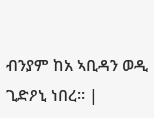ብንያም ከአ ኣቢዳን ወዲ ጊድዖኒ ነበረ። |